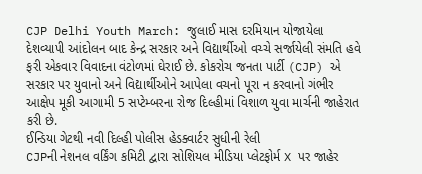CJP Delhi Youth March: જુલાઈ માસ દરમિયાન યોજાયેલા દેશવ્યાપી આંદોલન બાદ કેન્દ્ર સરકાર અને વિદ્યાર્થીઓ વચ્ચે સર્જાયેલી સંમતિ હવે ફરી એકવાર વિવાદના વંટોળમાં ઘેરાઈ છે. કોકરોચ જનતા પાર્ટી (CJP) એ સરકાર પર યુવાનો અને વિદ્યાર્થીઓને આપેલા વચનો પૂરા ન કરવાનો ગંભીર આક્ષેપ મૂકી આગામી 5 સપ્ટેમ્બરના રોજ દિલ્હીમાં વિશાળ યુવા માર્ચની જાહેરાત કરી છે.
ઈન્ડિયા ગેટથી નવી દિલ્હી પોલીસ હેડક્વાર્ટર સુધીની રેલી
CJPની નેશનલ વર્કિંગ કમિટી દ્વારા સોશિયલ મીડિયા પ્લેટફોર્મ X પર જાહેર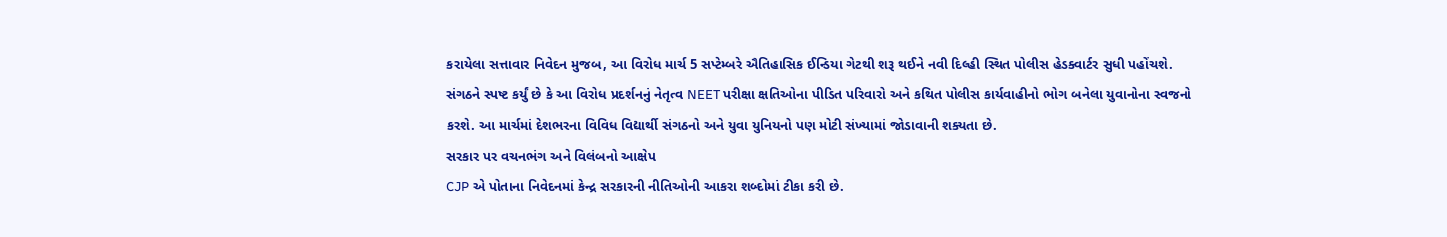કરાયેલા સત્તાવાર નિવેદન મુજબ, આ વિરોધ માર્ચ 5 સપ્ટેમ્બરે ઐતિહાસિક ઈન્ડિયા ગેટથી શરૂ થઈને નવી દિલ્હી સ્થિત પોલીસ હેડક્વાર્ટર સુધી પહોંચશે. સંગઠને સ્પષ્ટ કર્યું છે કે આ વિરોધ પ્રદર્શનનું નેતૃત્વ NEET પરીક્ષા ક્ષતિઓના પીડિત પરિવારો અને કથિત પોલીસ કાર્યવાહીનો ભોગ બનેલા યુવાનોના સ્વજનો કરશે. આ માર્ચમાં દેશભરના વિવિધ વિદ્યાર્થી સંગઠનો અને યુવા યુનિયનો પણ મોટી સંખ્યામાં જોડાવાની શક્યતા છે.
સરકાર પર વચનભંગ અને વિલંબનો આક્ષેપ
CJP એ પોતાના નિવેદનમાં કેન્દ્ર સરકારની નીતિઓની આકરા શબ્દોમાં ટીકા કરી છે.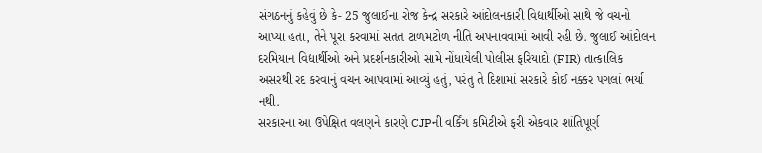સંગઠનનું કહેવું છે કે- 25 જુલાઈના રોજ કેન્દ્ર સરકારે આંદોલનકારી વિદ્યાર્થીઓ સાથે જે વચનો આપ્યા હતા, તેને પૂરા કરવામાં સતત ટાળમટોળ નીતિ અપનાવવામાં આવી રહી છે. જુલાઈ આંદોલન દરમિયાન વિદ્યાર્થીઓ અને પ્રદર્શનકારીઓ સામે નોંધાયેલી પોલીસ ફરિયાદો (FIR) તાત્કાલિક અસરથી રદ કરવાનું વચન આપવામાં આવ્યું હતું, પરંતુ તે દિશામાં સરકારે કોઈ નક્કર પગલાં ભર્યા નથી.
સરકારના આ ઉપેક્ષિત વલણને કારણે CJPની વર્કિંગ કમિટીએ ફરી એકવાર શાંતિપૂર્ણ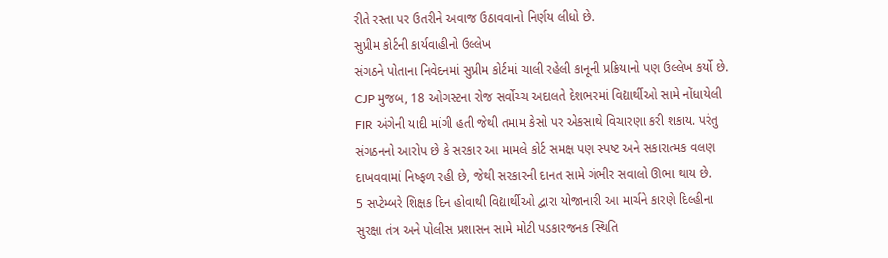રીતે રસ્તા પર ઉતરીને અવાજ ઉઠાવવાનો નિર્ણય લીધો છે.
સુપ્રીમ કોર્ટની કાર્યવાહીનો ઉલ્લેખ
સંગઠને પોતાના નિવેદનમાં સુપ્રીમ કોર્ટમાં ચાલી રહેલી કાનૂની પ્રક્રિયાનો પણ ઉલ્લેખ કર્યો છે. CJP મુજબ, 18 ઓગસ્ટના રોજ સર્વોચ્ચ અદાલતે દેશભરમાં વિદ્યાર્થીઓ સામે નોંધાયેલી FIR અંગેની યાદી માંગી હતી જેથી તમામ કેસો પર એકસાથે વિચારણા કરી શકાય. પરંતુ સંગઠનનો આરોપ છે કે સરકાર આ મામલે કોર્ટ સમક્ષ પણ સ્પષ્ટ અને સકારાત્મક વલણ દાખવવામાં નિષ્ફળ રહી છે, જેથી સરકારની દાનત સામે ગંભીર સવાલો ઊભા થાય છે.
5 સપ્ટેમ્બરે શિક્ષક દિન હોવાથી વિદ્યાર્થીઓ દ્વારા યોજાનારી આ માર્ચને કારણે દિલ્હીના સુરક્ષા તંત્ર અને પોલીસ પ્રશાસન સામે મોટી પડકારજનક સ્થિતિ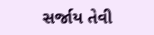સર્જાય તેવી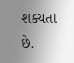શક્યતા છે.